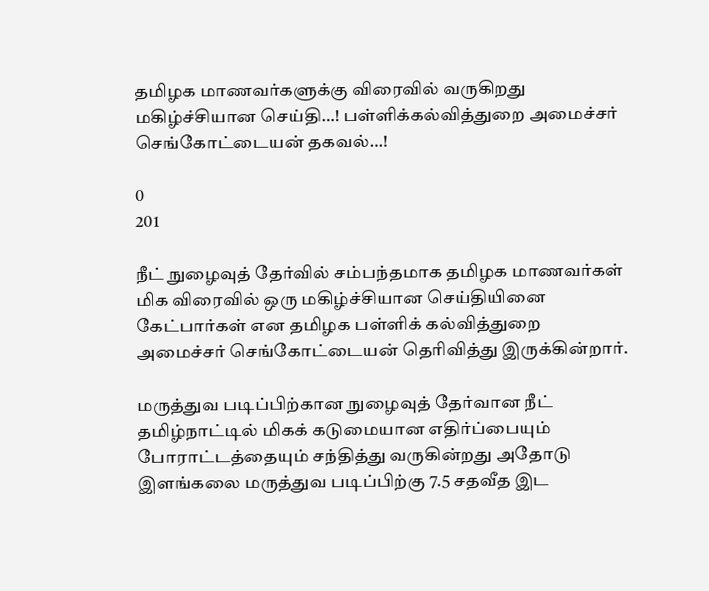தமிழக மாணவர்களுக்கு விரைவில் வருகிறது மகிழ்ச்சியான செய்தி…! பள்ளிக்கல்வித்துறை அமைச்சர் செங்கோட்டையன் தகவல்…!

0
201

நீட் நுழைவுத் தேர்வில் சம்பந்தமாக தமிழக மாணவர்கள் மிக விரைவில் ஒரு மகிழ்ச்சியான செய்தியினை கேட்பார்கள் என தமிழக பள்ளிக் கல்வித்துறை அமைச்சர் செங்கோட்டையன் தெரிவித்து இருக்கின்றார்.

மருத்துவ படிப்பிற்கான நுழைவுத் தேர்வான நீட் தமிழ்நாட்டில் மிகக் கடுமையான எதிர்ப்பையும் போராட்டத்தையும் சந்தித்து வருகின்றது அதோடு இளங்கலை மருத்துவ படிப்பிற்கு 7.5 சதவீத இட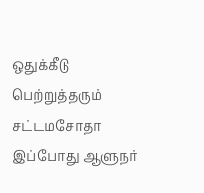ஒதுக்கீடு பெற்றுத்தரும் சட்டமசோதா இப்போது ஆளுநர்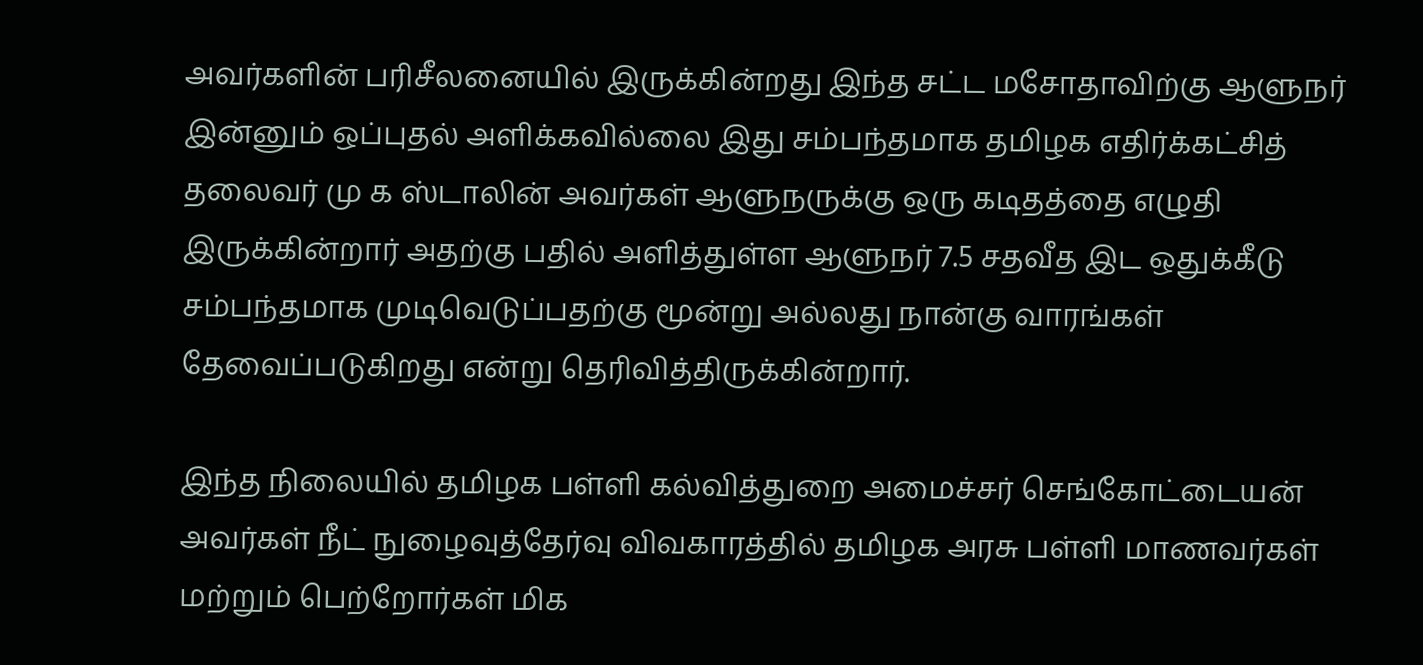அவர்களின் பரிசீலனையில் இருக்கின்றது இந்த சட்ட மசோதாவிற்கு ஆளுநர் இன்னும் ஒப்புதல் அளிக்கவில்லை இது சம்பந்தமாக தமிழக எதிர்க்கட்சித் தலைவர் மு க ஸ்டாலின் அவர்கள் ஆளுநருக்கு ஒரு கடிதத்தை எழுதி இருக்கின்றார் அதற்கு பதில் அளித்துள்ள ஆளுநர் 7.5 சதவீத இட ஒதுக்கீடு சம்பந்தமாக முடிவெடுப்பதற்கு மூன்று அல்லது நான்கு வாரங்கள் தேவைப்படுகிறது என்று தெரிவித்திருக்கின்றார்.

இந்த நிலையில் தமிழக பள்ளி கல்வித்துறை அமைச்சர் செங்கோட்டையன் அவர்கள் நீட் நுழைவுத்தேர்வு விவகாரத்தில் தமிழக அரசு பள்ளி மாணவர்கள் மற்றும் பெற்றோர்கள் மிக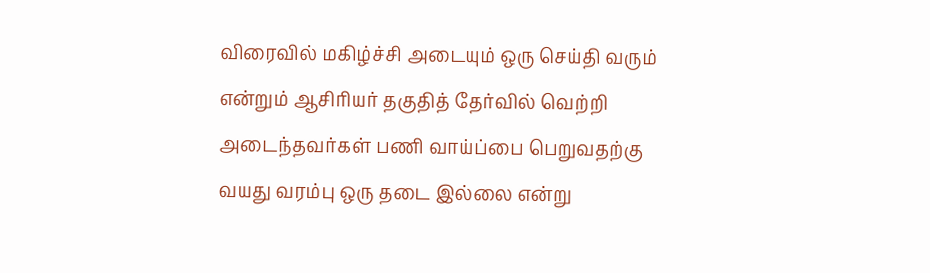விரைவில் மகிழ்ச்சி அடையும் ஒரு செய்தி வரும் என்றும் ஆசிரியர் தகுதித் தேர்வில் வெற்றி அடைந்தவர்கள் பணி வாய்ப்பை பெறுவதற்கு வயது வரம்பு ஒரு தடை இல்லை என்று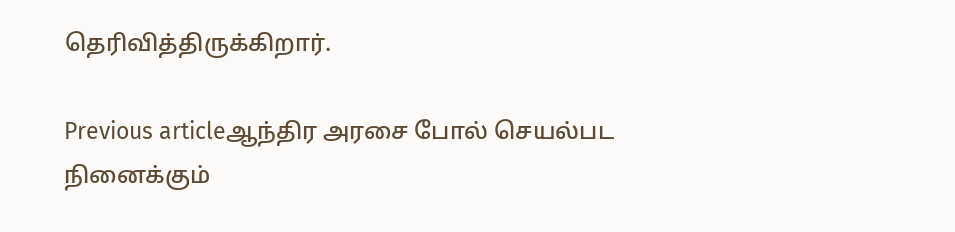தெரிவித்திருக்கிறார்.

Previous articleஆந்திர அரசை போல் செயல்பட நினைக்கும்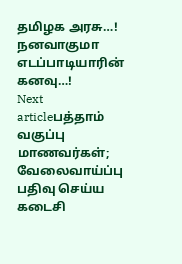தமிழக அரசு…! நனவாகுமா எடப்பாடியாரின் கனவு…!
Next articleபத்தாம் வகுப்பு மாணவர்கள்; வேலைவாய்ப்பு பதிவு செய்ய கடைசி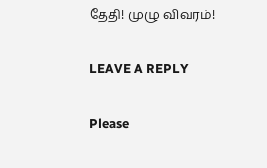தேதி! முழு விவரம்!

LEAVE A REPLY

Please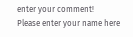enter your comment!
Please enter your name here